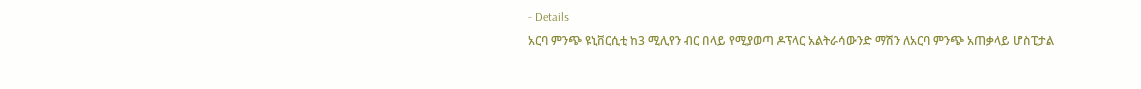- Details
አርባ ምንጭ ዩኒቨርሲቲ ከ3 ሚሊየን ብር በላይ የሚያወጣ ዶፕላር አልትራሳውንድ ማሽን ለአርባ ምንጭ አጠቃላይ ሆስፒታል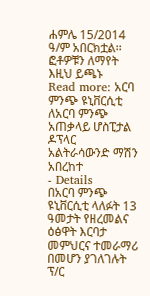ሐምሌ 15/2014 ዓ/ም አበርክቷል፡፡ፎቶዎቹን ለማየት እዚህ ይጫኑ
Read more: አርባ ምንጭ ዩኒቨርሲቲ ለአርባ ምንጭ አጠቃላይ ሆስፒታል ዶፕላር አልትራሳውንድ ማሽን አበረከተ
- Details
በአርባ ምንጭ ዩኒቨርሲቲ ላለፉት 13 ዓመታት የዘረመልና ዕፅዋት እርባታ መምህርና ተመራማሪ በመሆን ያገለገሉት ፕ/ር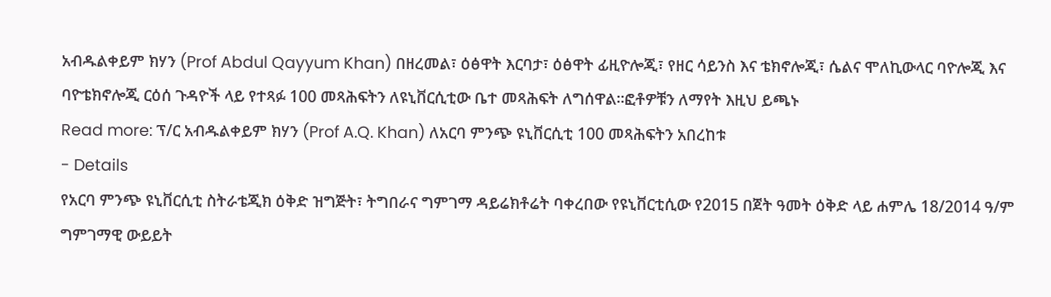አብዱልቀይም ክሃን (Prof Abdul Qayyum Khan) በዘረመል፣ ዕፅዋት እርባታ፣ ዕፅዋት ፊዚዮሎጂ፣ የዘር ሳይንስ እና ቴክኖሎጂ፣ ሴልና ሞለኪውላር ባዮሎጂ እና ባዮቴክኖሎጂ ርዕሰ ጉዳዮች ላይ የተጻፉ 100 መጻሕፍትን ለዩኒቨርሲቲው ቤተ መጻሕፍት ለግሰዋል።ፎቶዎቹን ለማየት እዚህ ይጫኑ
Read more: ፕ/ር አብዱልቀይም ክሃን (Prof A.Q. Khan) ለአርባ ምንጭ ዩኒቨርሲቲ 100 መጻሕፍትን አበረከቱ
- Details
የአርባ ምንጭ ዩኒቨርሲቲ ስትራቴጂክ ዕቅድ ዝግጅት፣ ትግበራና ግምገማ ዳይሬክቶሬት ባቀረበው የዩኒቨርቲሲው የ2015 በጀት ዓመት ዕቅድ ላይ ሐምሌ 18/2014 ዓ/ም ግምገማዊ ውይይት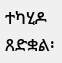ተካሂዶ ጸድቋል፡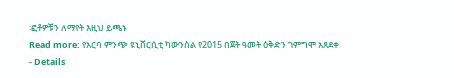፡ፎቶዎቹን ለማየት እዚህ ይጫኑ
Read more: የአርባ ምንጭ ዩኒቨርሲቲ ካውንስል የ2015 በጀት ዓመት ዕቅድን ገምግሞ አጸደቀ
- Details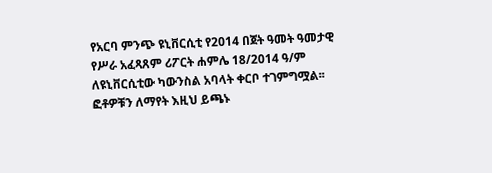የአርባ ምንጭ ዩኒቨርሲቲ የ2014 በጀት ዓመት ዓመታዊ የሥራ አፈጻጸም ሪፖርት ሐምሌ 18/2014 ዓ/ም ለዩኒቨርሲቲው ካውንስል አባላት ቀርቦ ተገምግሟል፡፡ፎቶዎቹን ለማየት እዚህ ይጫኑ